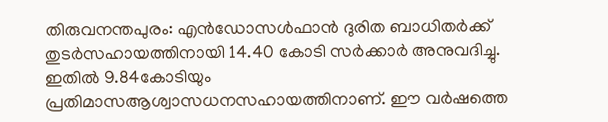തിരുവനന്തപുരം: എൻഡോസൾഫാൻ ദുരിത ബാധിതർക്ക് തുടർസഹായത്തിനായി 14.40 കോടി സർക്കാർ അനുവദിച്ചു. ഇതിൽ 9.84കോടിയും പ്രതിമാസആശ്വാസധനസഹായത്തിനാണ്. ഈ വർഷത്തെ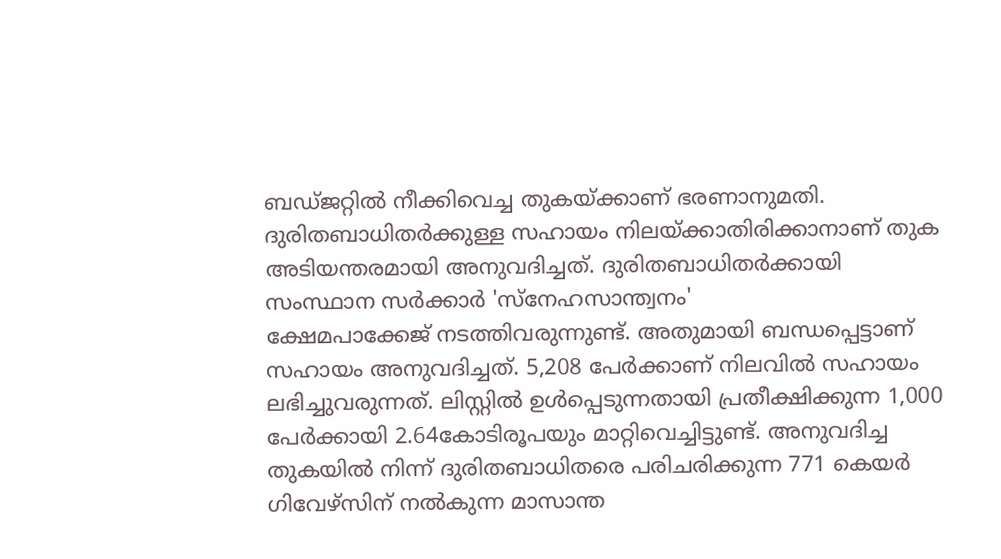ബഡ്ജറ്റിൽ നീക്കിവെച്ച തുകയ്ക്കാണ് ഭരണാനുമതി. ദുരിതബാധിതർക്കുള്ള സഹായം നിലയ്ക്കാതിരിക്കാനാണ് തുക അടിയന്തരമായി അനുവദിച്ചത്. ദുരിതബാധിതർക്കായി സംസ്ഥാന സർക്കാർ 'സ്നേഹസാന്ത്വനം'
ക്ഷേമപാക്കേജ് നടത്തിവരുന്നുണ്ട്. അതുമായി ബന്ധപ്പെട്ടാണ് സഹായം അനുവദിച്ചത്. 5,208 പേർക്കാണ് നിലവിൽ സഹായം ലഭിച്ചുവരുന്നത്. ലിസ്റ്റിൽ ഉൾപ്പെടുന്നതായി പ്രതീക്ഷിക്കുന്ന 1,000 പേർക്കായി 2.64കോടിരൂപയും മാറ്റിവെച്ചിട്ടുണ്ട്. അനുവദിച്ച തുകയിൽ നിന്ന് ദുരിതബാധിതരെ പരിചരിക്കുന്ന 771 കെയർ ഗിവേഴ്സിന് നൽകുന്ന മാസാന്ത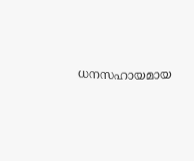ധനസഹായമായ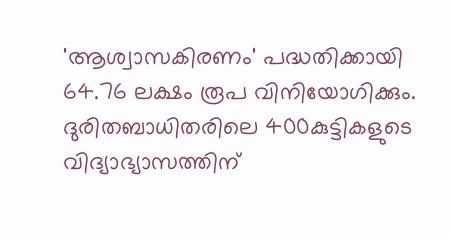'ആശ്വാസകിരണം' പദ്ധതിക്കായി 64.76 ലക്ഷം രൂപ വിനിയോഗിക്കും.
ദുരിതബാധിതരിലെ 400കുട്ടികളുടെ വിദ്യാഭ്യാസത്തിന്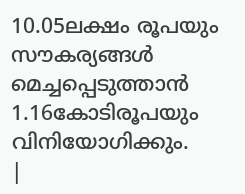10.05ലക്ഷം രൂപയും സൗകര്യങ്ങൾ മെച്ചപ്പെടുത്താൻ 1.16കോടിരൂപയും വിനിയോഗിക്കും.
|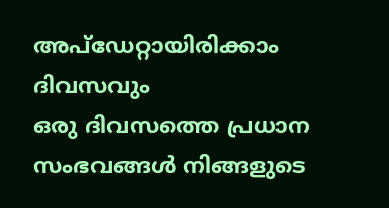അപ്ഡേറ്റായിരിക്കാം ദിവസവും
ഒരു ദിവസത്തെ പ്രധാന സംഭവങ്ങൾ നിങ്ങളുടെ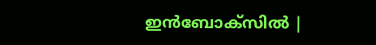ഇൻബോക്സിൽ |